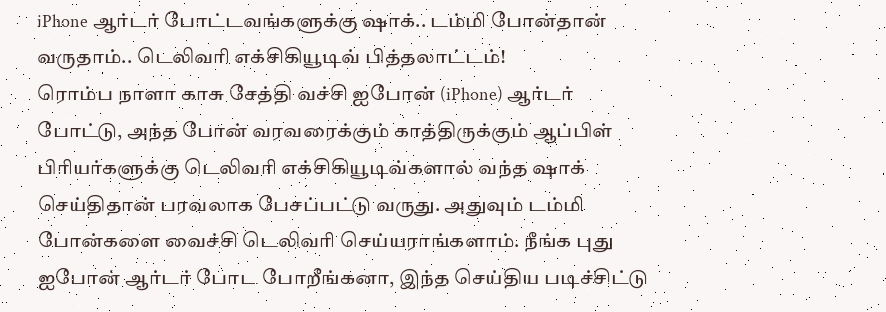iPhone ஆர்டர் போட்டவங்களுக்கு ஷாக்.. டம்மி போன்தான் வருதாம்.. டெலிவரி எக்சிகியூடிவ் பித்தலாட்டம்!
ரொம்ப நாளா காசு சேத்தி வச்சி ஐபோன் (iPhone) ஆர்டர் போட்டு, அந்த போன் வரவரைக்கும் காத்திருக்கும் ஆப்பிள் பிரியர்களுக்கு டெலிவரி எக்சிகியூடிவ்களால் வந்த ஷாக் செய்திதான் பரவலாக பேசப்பட்டு வருது. அதுவும் டம்மி போன்களை வைச்சி டெலிவரி செய்யராங்களாம். நீங்க புது ஐபோன் ஆர்டர் போட போறீங்கனா, இந்த செய்திய படிச்சிட்டு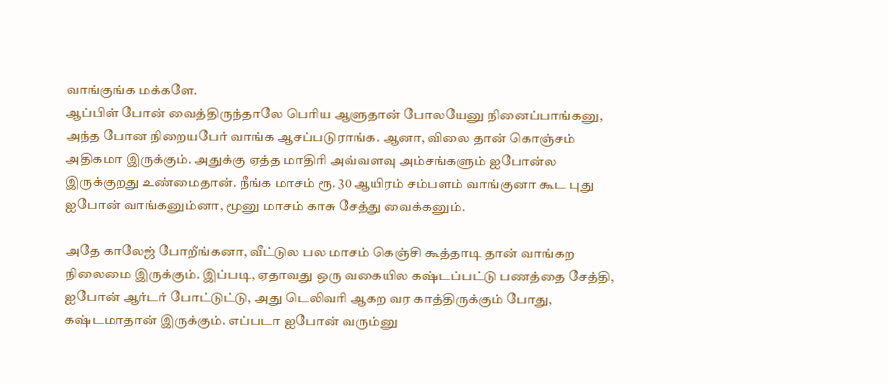வாங்குங்க மக்களே.
ஆப்பிள் போன் வைத்திருந்தாலே பெரிய ஆளுதான் போலயேனு நினைப்பாங்கனு, அந்த போன நிறையபேர் வாங்க ஆசப்படுராங்க. ஆனா, விலை தான் கொஞ்சம் அதிகமா இருக்கும். அதுக்கு ஏத்த மாதிரி அவ்வளவு அம்சங்களும் ஐபோன்ல இருக்குறது உண்மைதான். நீங்க மாசம் ரூ. 30 ஆயிரம் சம்பளம் வாங்குனா கூட புது ஐபோன் வாங்கனும்னா, மூனு மாசம் காசு சேத்து வைக்கனும்.

அதே காலேஜ் போறீங்கனா, வீட்டுல பல மாசம் கெஞ்சி கூத்தாடி தான் வாங்கற நிலைமை இருக்கும். இப்படி, ஏதாவது ஒரு வகையில கஷ்டப்பட்டு பணத்தை சேத்தி, ஐபோன் ஆர்டர் போட்டுட்டு, அது டெலிவரி ஆகற வர காத்திருக்கும் போது, கஷ்டமாதான் இருக்கும். எப்படா ஐபோன் வரும்னு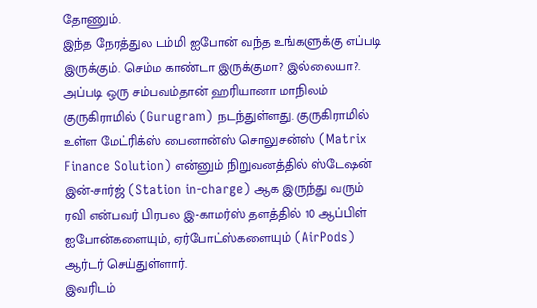தோணும்.
இந்த நேரத்துல டம்மி ஐபோன் வந்த உங்களுக்கு எப்படி இருக்கும். செம்ம காண்டா இருக்குமா? இல்லையா?. அப்படி ஒரு சம்பவம்தான் ஹரியானா மாநிலம் குருகிராமில் (Gurugram) நடந்துள்ளது. குருகிராமில் உள்ள மேட்ரிக்ஸ் பைனான்ஸ் சொலுசன்ஸ் (Matrix Finance Solution) என்னும் நிறுவனத்தில் ஸ்டேஷன் இன்-சார்ஜ் (Station in-charge) ஆக இருந்து வரும் ரவி என்பவர் பிரபல இ-காமர்ஸ் தளத்தில் 10 ஆப்பிள் ஐபோன்களையும், ஏர்போட்ஸ்களையும் (AirPods) ஆர்டர் செய்துள்ளார்.
இவரிடம்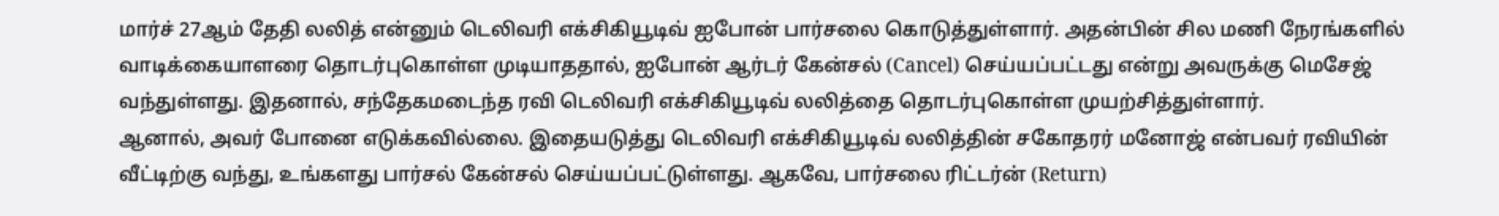மார்ச் 27ஆம் தேதி லலித் என்னும் டெலிவரி எக்சிகியூடிவ் ஐபோன் பார்சலை கொடுத்துள்ளார். அதன்பின் சில மணி நேரங்களில் வாடிக்கையாளரை தொடர்புகொள்ள முடியாததால், ஐபோன் ஆர்டர் கேன்சல் (Cancel) செய்யப்பட்டது என்று அவருக்கு மெசேஜ் வந்துள்ளது. இதனால், சந்தேகமடைந்த ரவி டெலிவரி எக்சிகியூடிவ் லலித்தை தொடர்புகொள்ள முயற்சித்துள்ளார்.
ஆனால், அவர் போனை எடுக்கவில்லை. இதையடுத்து டெலிவரி எக்சிகியூடிவ் லலித்தின் சகோதரர் மனோஜ் என்பவர் ரவியின் வீட்டிற்கு வந்து, உங்களது பார்சல் கேன்சல் செய்யப்பட்டுள்ளது. ஆகவே, பார்சலை ரிட்டர்ன் (Return)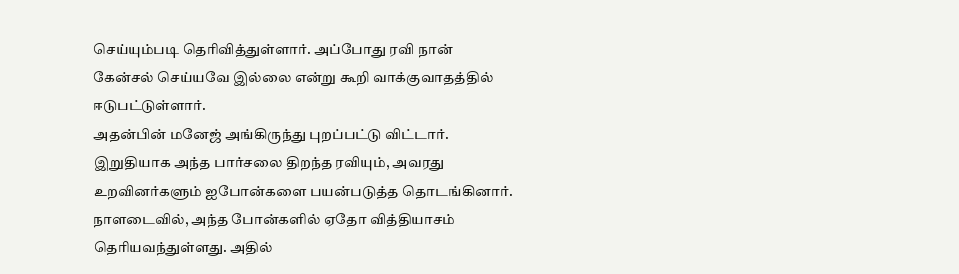செய்யும்படி தெரிவித்துள்ளார். அப்போது ரவி நான் கேன்சல் செய்யவே இல்லை என்று கூறி வாக்குவாதத்தில் ஈடுபட்டுள்ளார்.
அதன்பின் மனேஜ் அங்கிருந்து புறப்பட்டு விட்டார். இறுதியாக அந்த பார்சலை திறந்த ரவியும், அவரது உறவினர்களும் ஐபோன்களை பயன்படுத்த தொடங்கினார். நாளடைவில், அந்த போன்களில் ஏதோ வித்தியாசம் தெரியவந்துள்ளது. அதில்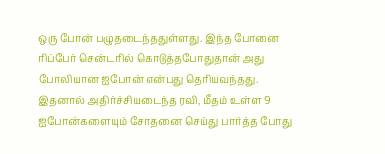ஒரு போன் பழுதடைந்ததுள்ளது. இந்த போனை ரிப்பேர் சென்டரில் கொடுத்தபோதுதான் அது போலியான ஐபோன் என்பது தெரியவந்தது.
இதனால் அதிர்ச்சியடைந்த ரவி, மீதம் உள்ள 9 ஐபோன்களையும் சோதனை செய்து பார்த்த போது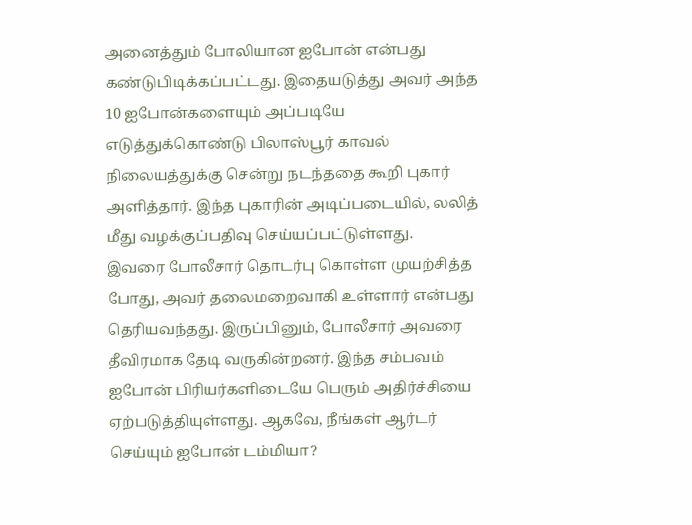அனைத்தும் போலியான ஐபோன் என்பது கண்டுபிடிக்கப்பட்டது. இதையடுத்து அவர் அந்த 10 ஐபோன்களையும் அப்படியே எடுத்துக்கொண்டு பிலாஸ்பூர் காவல் நிலையத்துக்கு சென்று நடந்ததை கூறி புகார் அளித்தார். இந்த புகாரின் அடிப்படையில், லலித் மீது வழக்குப்பதிவு செய்யப்பட்டுள்ளது.
இவரை போலீசார் தொடர்பு கொள்ள முயற்சித்த போது, அவர் தலைமறைவாகி உள்ளார் என்பது தெரியவந்தது. இருப்பினும், போலீசார் அவரை தீவிரமாக தேடி வருகின்றனர். இந்த சம்பவம் ஐபோன் பிரியர்களிடையே பெரும் அதிர்ச்சியை ஏற்படுத்தியுள்ளது. ஆகவே, நீங்கள் ஆர்டர் செய்யும் ஐபோன் டம்மியா?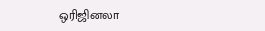ஒரிஜினலா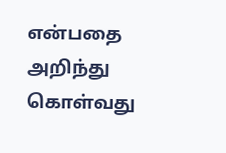என்பதை அறிந்து கொள்வது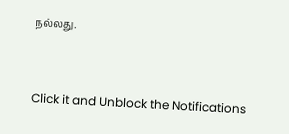நல்லது.


Click it and Unblock the Notifications